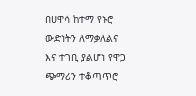በሀዋሳ ከተማ የኑሮ ውድነትን ለማቃለልና እና ተገቢ ያልሆነ የዋጋ ጭማሪን ተቆጣጥሮ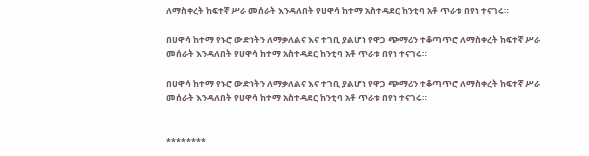ለማስቀረት ከፍተኛ ሥራ መሰራት እንዳለበት የሀዋሳ ከተማ አስተዳደር ከንቲባ አቶ ጥራቱ በየነ ተናገሩ።

በሀዋሳ ከተማ የኑሮ ውድነትን ለማቃለልና እና ተገቢ ያልሆነ የዋጋ ጭማሪን ተቆጣጥሮ ለማስቀረት ከፍተኛ ሥራ መሰራት እንዳለበት የሀዋሳ ከተማ አስተዳደር ከንቲባ አቶ ጥራቱ በየነ ተናገሩ።

በሀዋሳ ከተማ የኑሮ ውድነትን ለማቃለልና እና ተገቢ ያልሆነ የዋጋ ጭማሪን ተቆጣጥሮ ለማስቀረት ከፍተኛ ሥራ መሰራት እንዳለበት የሀዋሳ ከተማ አስተዳደር ከንቲባ አቶ ጥራቱ በየነ ተናገሩ።


********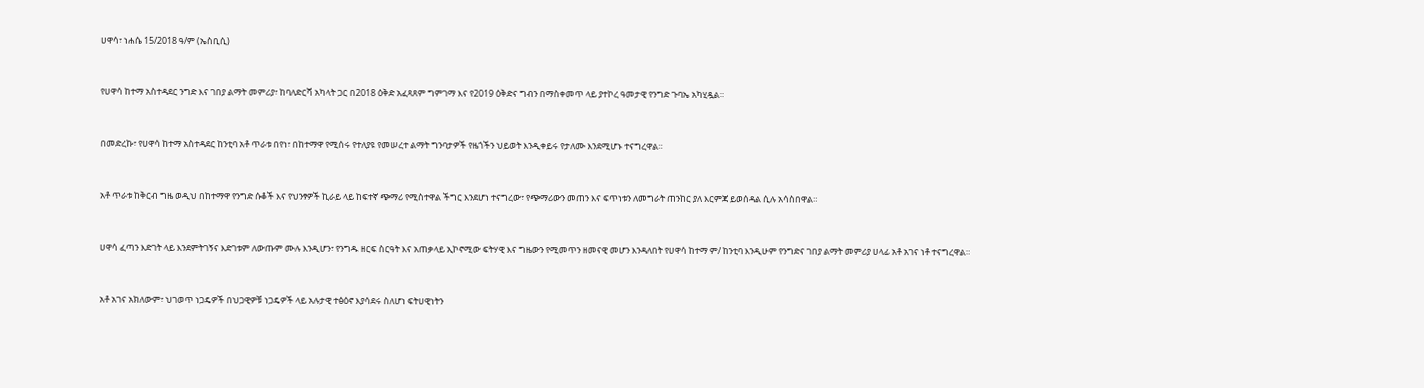ሀዋሳ፣ ነሐሴ 15/2018 ዓ/ም (ኤስቢሲ)


የሀዋሳ ከተማ አስተዳደር ንግድ እና ገበያ ልማት መምሪያ፣ ከባለድርሻ አካላት ጋር በ2018 ዕቅድ አፈጻጸም ግምገማ እና የ2019 ዕቅድና ግብን በማስቀመጥ ላይ ያተኮረ ዓመታዊ የንግድ ጉባኤ አካሂዷል።


በመድረኩ፣ የሀዋሳ ከተማ አስተዳደር ከንቲባ አቶ ጥራቱ በየነ፣ በከተማዋ የሚሰሩ የተለያዩ የመሠረተ ልማት ግንባታዎች የዜጎችን ህይወት እንዲቀይሩ የታለሙ እንደሚሆኑ ተናግረዋል።


አቶ ጥራቱ ከቅርብ ግዜ ወዲህ በከተማዋ የንግድ ሱቆች እና የህንፃዎች ኪራይ ላይ ከፍተኛ ጭማሪ የሚስተዋል ችግር እንደሆነ ተናግረው፣ የጭማሪውን መጠን እና ፍጥነቱን ለመግራት ጠንከር ያለ እርምጃ ይወሰዳል ሲሉ አሳስበዋል።


ሀዋሳ ፈጣን እድገት ላይ እንደምትገኝና እድገቱም ለውጡም ሙሉ እንዲሆን፣ የንግዱ ዘርፍ ስርዓት እና አጠቃላይ ኢኮኖሚው ፍትሃዊ እና ግዜውን የሚመጥን ዘመናዊ መሆን እንዳለበት የሀዋሳ ከተማ ም/ ከንቲባ እንዲሁም የንግድና ገበያ ልማት መምሪያ ሀላፊ አቶ አገና ነቶ ተናግረዋል።


አቶ አገና አክለውም፣ ህገወጥ ነጋዴዎች በህጋዊዎቹ ነጋዴዎች ላይ አሉታዊ ተፅዕኖ እያሳደሩ ስለሆነ ፍትሀዊነትን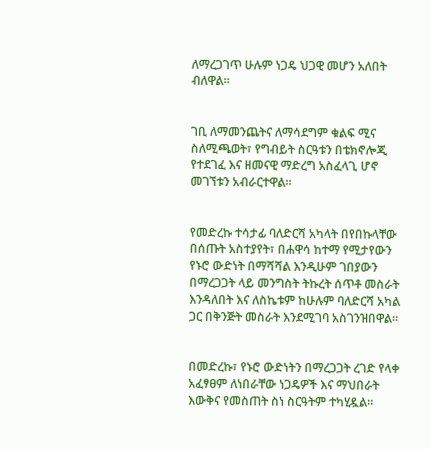ለማረጋገጥ ሁሉም ነጋዴ ህጋዊ መሆን አለበት ብለዋል።


ገቢ ለማመንጨትና ለማሳደግም ቁልፍ ሚና ስለሚጫወት፣ የግብይት ስርዓቱን በቴክኖሎጂ የተደገፈ እና ዘመናዊ ማድረግ አስፈላጊ ሆኖ መገኘቱን አብራርተዋል።


የመድረኩ ተሳታፊ ባለድርሻ አካላት በየበኩላቸው በሰጡት አስተያየት፣ በሐዋሳ ከተማ የሚታየውን የኑሮ ውድነት በማሻሻል እንዲሁም ገበያውን በማረጋጋት ላይ መንግስት ትኩረት ሰጥቶ መስራት እንዳለበት እና ለስኬቱም ከሁሉም ባለድርሻ አካል ጋር በቅንጅት መስራት እንደሚገባ አስገንዝበዋል።


በመድረኩ፣ የኑሮ ውድነትን በማረጋጋት ረገድ የላቀ አፈፃፀም ለነበራቸው ነጋዴዎች እና ማህበራት እውቅና የመስጠት ስነ ስርዓትም ተካሂዷል።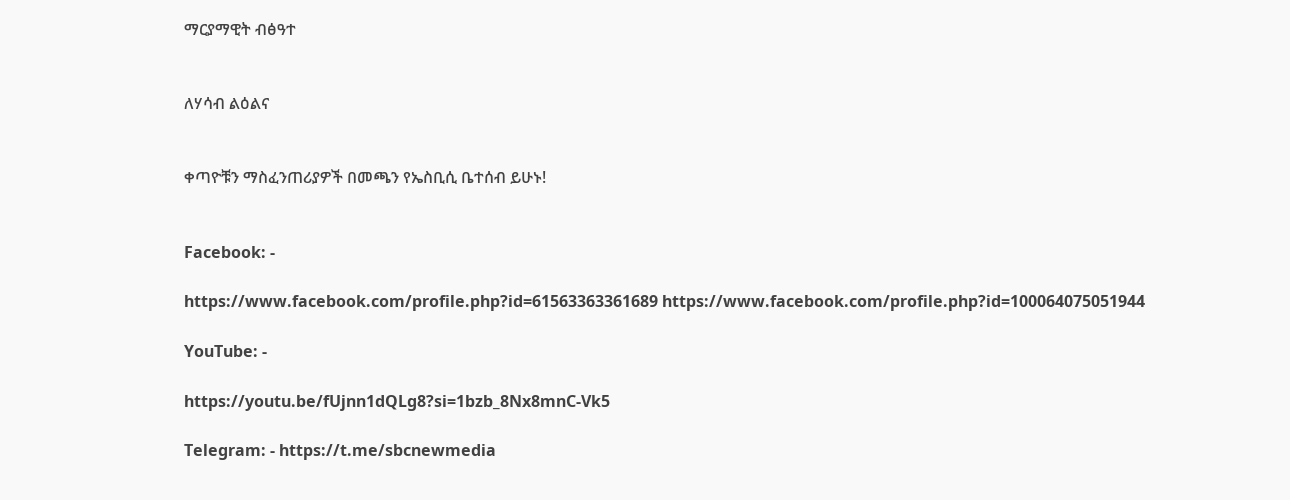ማርያማዊት ብፅዓተ


ለሃሳብ ልዕልና


ቀጣዮቹን ማስፈንጠሪያዎች በመጫን የኤስቢሲ ቤተሰብ ይሁኑ!


Facebook: -

https://www.facebook.com/profile.php?id=61563363361689 https://www.facebook.com/profile.php?id=100064075051944

YouTube: -

https://youtu.be/fUjnn1dQLg8?si=1bzb_8Nx8mnC-Vk5

Telegram: - https://t.me/sbcnewmedia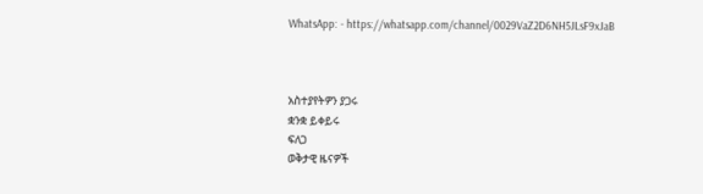WhatsApp: - https://whatsapp.com/channel/0029VaZ2D6NH5JLsF9xJaB



አስተያየትዎን ያጋሩ
ቋንቋ ይቀይሩ
ፍለጋ
ወቅታዊ ዜናዎች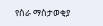የስራ ማስታወቂያ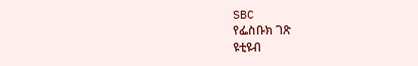SBC
የፌስቡክ ገጽ
ዩቲዩብ